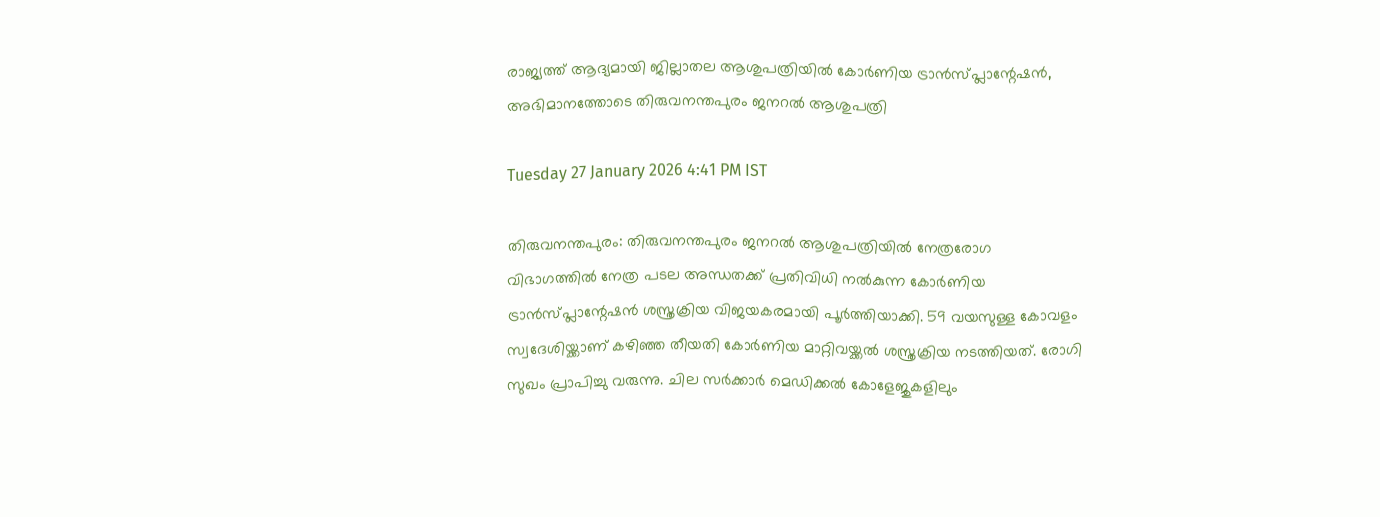രാജ്യത്ത് ആദ്യമായി ജില്ലാതല ആശുപത്രിയിൽ കോർണിയ ട്രാൻസ്പ്ലാന്റേഷൻ, അഭിമാനത്തോടെ തിരുവനന്തപുരം ജനറൽ ആശുപത്രി

Tuesday 27 January 2026 4:41 PM IST

തിരുവനന്തപുരം: തിരുവനന്തപുരം ജനറൽ ആശുപത്രിയിൽ നേത്രരോഗ വിഭാഗത്തിൽ നേത്ര പടല അന്ധതക്ക് പ്രതിവിധി നൽകുന്ന കോർണിയ ട്രാൻസ്പ്ലാന്റേഷൻ ശസ്ത്രക്രിയ വിജയകരമായി പൂർത്തിയാക്കി. 59 വയസുള്ള കോവളം സ്വദേശിയ്ക്കാണ് കഴിഞ്ഞ തീയതി കോർണിയ മാറ്റിവയ്ക്കൽ ശസ്ത്രക്രിയ നടത്തിയത്. രോഗി സുഖം പ്രാപിച്ചു വരുന്നു. ചില സർക്കാർ മെഡിക്കൽ കോളേജുകളിലും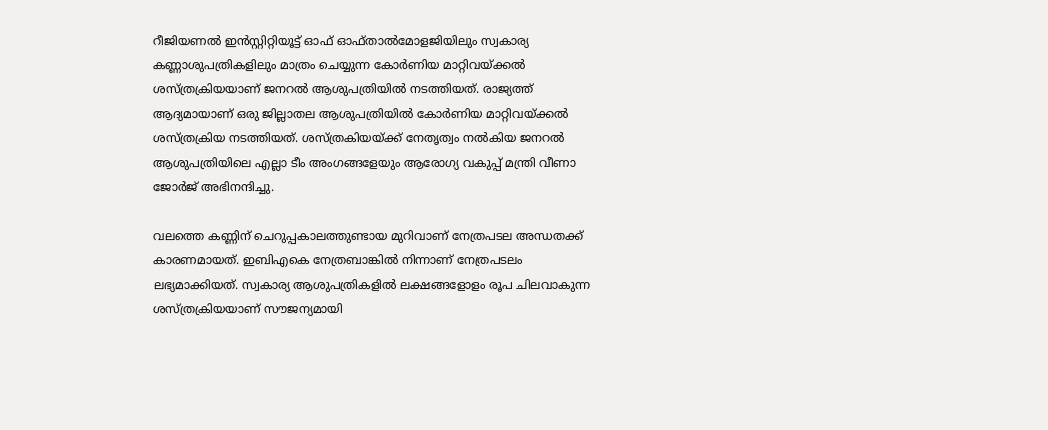റീജിയണൽ ഇൻസ്റ്റിറ്റിയൂട്ട് ഓഫ് ഓഫ്താൽമോളജിയിലും സ്വകാര്യ കണ്ണാശുപത്രികളിലും മാത്രം ചെയ്യുന്ന കോർണിയ മാറ്റിവയ്ക്കൽ ശസ്ത്രക്രിയയാണ് ജനറൽ ആശുപത്രിയിൽ നടത്തിയത്. രാജ്യത്ത് ആദ്യമായാണ് ഒരു ജില്ലാതല ആശുപത്രിയിൽ കോർണിയ മാറ്റിവയ്ക്കൽ ശസ്ത്രക്രിയ നടത്തിയത്. ശസ്ത്രകിയയ്ക്ക് നേതൃത്വം നൽകിയ ജനറൽ ആശുപത്രിയിലെ എല്ലാ ടീം അംഗങ്ങളേയും ആരോഗ്യ വകുപ്പ് മന്ത്രി വീണാ ജോർജ് അഭിനന്ദിച്ചു.

വലത്തെ കണ്ണിന് ചെറുപ്പകാലത്തുണ്ടായ മുറിവാണ് നേത്രപടല അന്ധതക്ക് കാരണമായത്. ഇബിഎകെ നേത്രബാങ്കിൽ നിന്നാണ് നേത്രപടലം ലഭ്യമാക്കിയത്. സ്വകാര്യ ആശുപത്രികളിൽ ലക്ഷങ്ങളോളം രൂപ ചിലവാകുന്ന ശസ്ത്രക്രിയയാണ് സൗജന്യമായി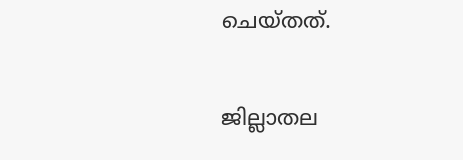ചെയ്തത്.

ജില്ലാതല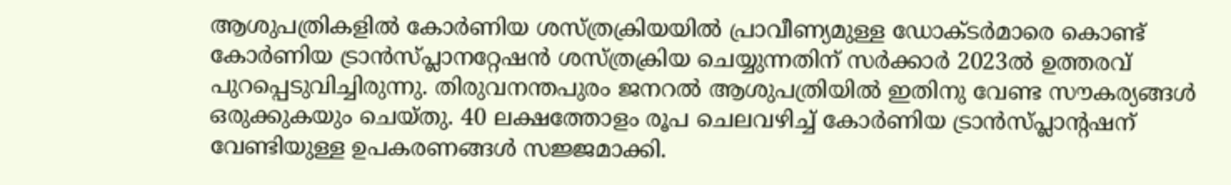ആശുപത്രികളിൽ കോർണിയ ശസ്ത്രക്രിയയിൽ പ്രാവീണ്യമുള്ള ഡോക്ടർമാരെ കൊണ്ട് കോർണിയ ട്രാൻസ്പ്ലാനറ്റേഷൻ ശസ്ത്രക്രിയ ചെയ്യുന്നതിന് സർക്കാർ 2023ൽ ഉത്തരവ് പുറപ്പെടുവിച്ചിരുന്നു. തിരുവനന്തപുരം ജനറൽ ആശുപത്രിയിൽ ഇതിനു വേണ്ട സൗകര്യങ്ങൾ ഒരുക്കുകയും ചെയ്തു. 40 ലക്ഷത്തോളം രൂപ ചെലവഴിച്ച് കോർണിയ ട്രാൻസ്പ്ലാന്റഷന് വേണ്ടിയുള്ള ഉപകരണങ്ങൾ സജ്ജമാക്കി.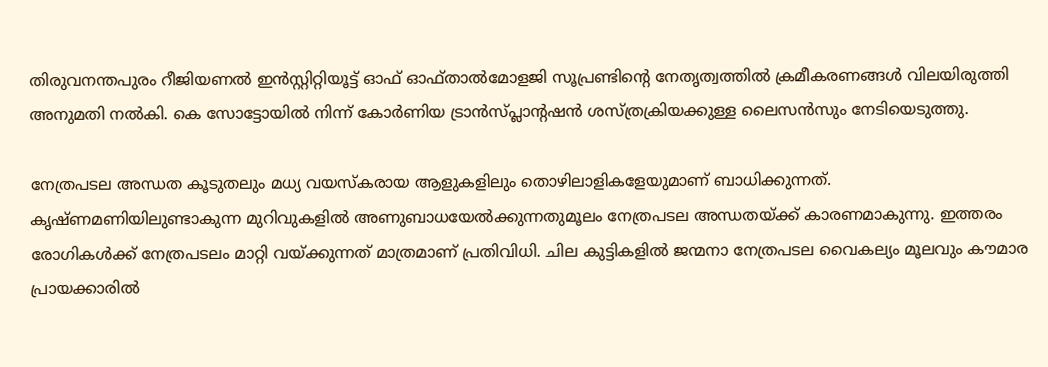തിരുവനന്തപുരം റീജിയണൽ ഇൻസ്റ്റിറ്റിയൂട്ട് ഓഫ് ഓഫ്താൽമോളജി സൂപ്രണ്ടിന്റെ നേതൃത്വത്തിൽ ക്രമീകരണങ്ങൾ വിലയിരുത്തി അനുമതി നൽകി. കെ സോട്ടോയിൽ നിന്ന് കോർണിയ ട്രാൻസ്പ്ലാന്റഷൻ ശസ്ത്രക്രിയക്കുള്ള ലൈസൻസും നേടിയെടുത്തു.

നേത്രപടല അന്ധത കൂടുതലും മധ്യ വയസ്‌കരായ ആളുകളിലും തൊഴിലാളികളേയുമാണ് ബാധിക്കുന്നത്. കൃഷ്ണമണിയിലുണ്ടാകുന്ന മുറിവുകളിൽ അണുബാധയേൽക്കുന്നതുമൂലം നേത്രപടല അന്ധതയ്ക്ക് കാരണമാകുന്നു. ഇത്തരം രോഗികൾക്ക് നേത്രപടലം മാറ്റി വയ്ക്കുന്നത് മാത്രമാണ് പ്രതിവിധി. ചില കുട്ടികളിൽ ജന്മനാ നേത്രപടല വൈകല്യം മൂലവും കൗമാര പ്രായക്കാരിൽ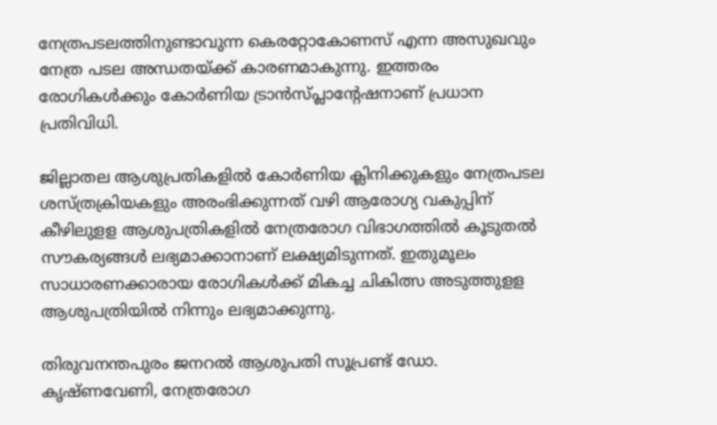നേത്രപടലത്തിനുണ്ടാവുന്ന കെരറ്റോകോണസ് എന്ന അസുഖവും നേത്ര പടല അന്ധതയ്ക്ക് കാരണമാകുന്നു. ഇത്തരം രോഗികൾക്കും കോർണിയ ട്രാൻസ്പ്ലാന്റേഷനാണ് പ്രധാന പ്രതിവിധി.

ജില്ലാതല ആശുപ്രതികളിൽ കോർണിയ ക്ലിനിക്കുകളും നേത്രപടല ശസ്ത്രക്രിയകളും അരംഭിക്കുന്നത് വഴി ആരോഗ്യ വകുപ്പിന് കീഴിലുളള ആശുപത്രികളിൽ നേത്രരോഗ വിഭാഗത്തിൽ കൂടുതൽ സൗകര്യങ്ങൾ ലഭ്യമാക്കാനാണ് ലക്ഷ്യമിടുന്നത്. ഇതുമൂലം സാധാരണക്കാരായ രോഗികൾക്ക് മികച്ച ചികിത്സ അടുത്തുളള ആശുപത്രിയിൽ നിന്നും ലഭ്യമാക്കുന്നു.

തിരുവനന്തപുരം ജനറൽ ആശുപതി സൂപ്രണ്ട് ഡോ. കൃഷ്ണവേണി, നേത്രരോഗ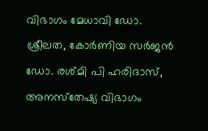വിഭാഗം മേധാവി ഡോ. ശ്രീലത, കോർണിയ സർജൻ ഡോ. രശ്മി പി ഹരിദാസ്, അനസ്‌തേഷ്യ വിഭാഗം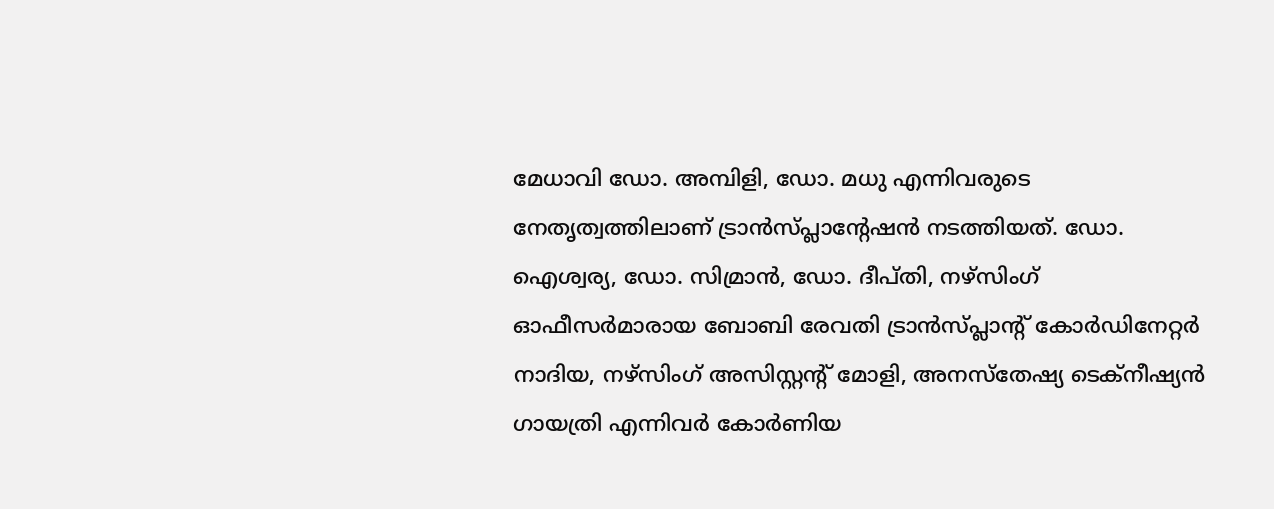മേധാവി ഡോ. അമ്പിളി, ഡോ. മധു എന്നിവരുടെ നേതൃത്വത്തിലാണ് ട്രാൻസ്പ്ലാന്റേഷൻ നടത്തിയത്. ഡോ. ഐശ്വര്യ, ഡോ. സിമ്രാൻ, ഡോ. ദീപ്തി, നഴ്സിംഗ് ഓഫീസർമാരായ ബോബി രേവതി ട്രാൻസ്പ്ലാന്റ് കോർഡിനേറ്റർ നാദിയ, നഴ്സിംഗ് അസിസ്റ്റന്റ് മോളി, അനസ്‌തേഷ്യ ടെക്നീഷ്യൻ ഗായത്രി എന്നിവർ കോർണിയ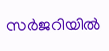സർജറിയിൽ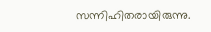സന്നിഹിതരായിരുന്നു.